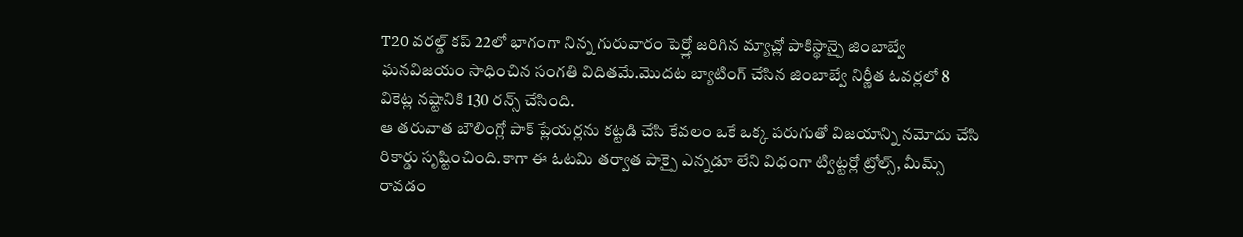T20 వరల్డ్ కప్ 22లో భాగంగా నిన్న గురువారం పెర్త్లో జరిగిన మ్యాచ్లో పాకిస్థాన్పై జింబాబ్వే ఘనవిజయం సాధించిన సంగతి విదితమే.మొదట బ్యాటింగ్ చేసిన జింబాబ్వే నిర్ణీత ఓవర్లలో 8 వికెట్ల నష్టానికి 130 రన్స్ చేసింది.
ఆ తరువాత బౌలింగ్లో పాక్ ప్లేయర్లను కట్టడి చేసి కేవలం ఒకే ఒక్క పరుగుతో విజయాన్ని నమోదు చేసి రికార్డు సృష్టించింది.కాగా ఈ ఓటమి తర్వాత పాక్పై ఎన్నడూ లేని విధంగా ట్విట్టర్లో ట్రోల్స్, మీమ్స్ రావడం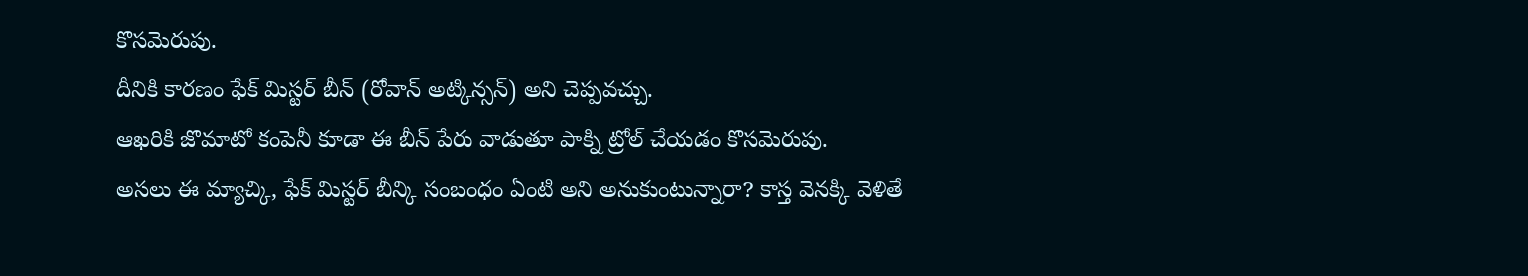కొసమెరుపు.
దీనికి కారణం ఫేక్ మిస్టర్ బీన్ (రోవాన్ అట్కిన్సన్) అని చెప్పవచ్చు.
ఆఖరికి జొమాటో కంపెనీ కూడా ఈ బీన్ పేరు వాడుతూ పాక్ని ట్రోల్ చేయడం కొసమెరుపు.
అసలు ఈ మ్యాచ్కి, ఫేక్ మిస్టర్ బీన్కి సంబంధం ఏంటి అని అనుకుంటున్నారా? కాస్త వెనక్కి వెళితే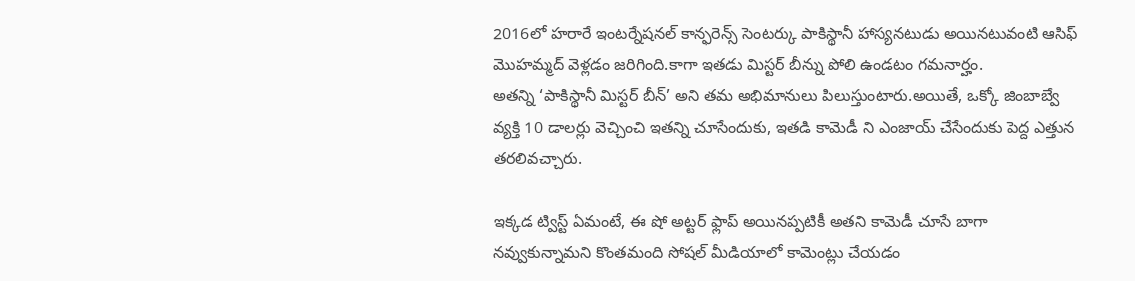2016లో హరారే ఇంటర్నేషనల్ కాన్ఫరెన్స్ సెంటర్కు పాకిస్థానీ హాస్యనటుడు అయినటువంటి ఆసిఫ్ మొహమ్మద్ వెళ్లడం జరిగింది.కాగా ఇతడు మిస్టర్ బీన్ను పోలి ఉండటం గమనార్హం.
అతన్ని ‘పాకిస్థానీ మిస్టర్ బీన్’ అని తమ అభిమానులు పిలుస్తుంటారు.అయితే, ఒక్కో జింబాబ్వే వ్యక్తి 10 డాలర్లు వెచ్చించి ఇతన్ని చూసేందుకు, ఇతడి కామెడీ ని ఎంజాయ్ చేసేందుకు పెద్ద ఎత్తున తరలివచ్చారు.

ఇక్కడ ట్విస్ట్ ఏమంటే, ఈ షో అట్టర్ ఫ్లాప్ అయినప్పటికీ అతని కామెడీ చూసే బాగా నవ్వుకున్నామని కొంతమంది సోషల్ మీడియాలో కామెంట్లు చేయడం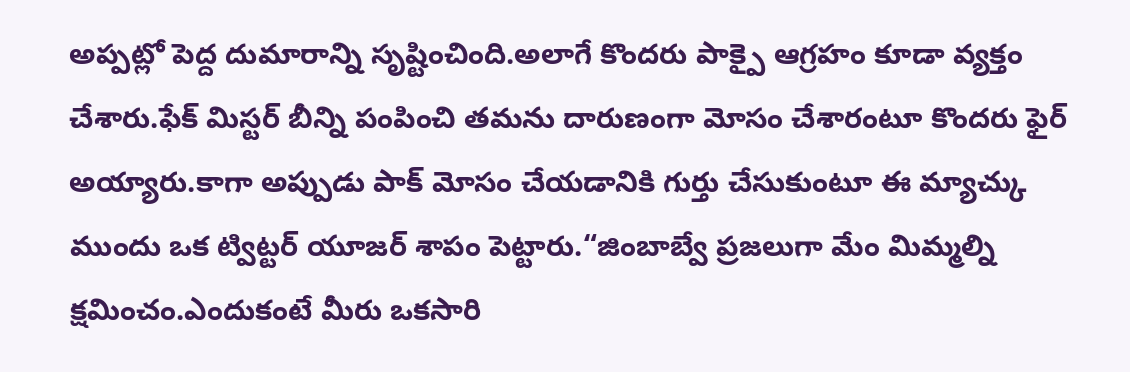అప్పట్లో పెద్ద దుమారాన్ని సృష్టించింది.అలాగే కొందరు పాక్పై ఆగ్రహం కూడా వ్యక్తం చేశారు.ఫేక్ మిస్టర్ బీన్ని పంపించి తమను దారుణంగా మోసం చేశారంటూ కొందరు ఫైర్ అయ్యారు.కాగా అప్పుడు పాక్ మోసం చేయడానికి గుర్తు చేసుకుంటూ ఈ మ్యాచ్కు ముందు ఒక ట్విట్టర్ యూజర్ శాపం పెట్టారు.“జింబాబ్వే ప్రజలుగా మేం మిమ్మల్ని క్షమించం.ఎందుకంటే మీరు ఒకసారి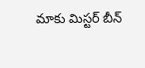మాకు మిస్టర్ బీన్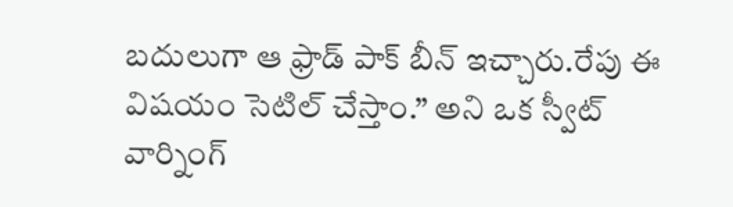బదులుగా ఆ ఫ్రాడ్ పాక్ బీన్ ఇచ్చారు.రేపు ఈ విషయం సెటిల్ చేస్తాం.” అని ఒక స్వీట్ వార్నింగ్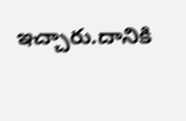ఇచ్చారు.దానికి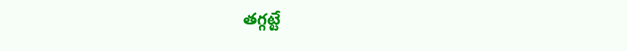తగ్గట్టే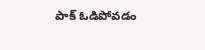పాక్ ఓడిపోవడం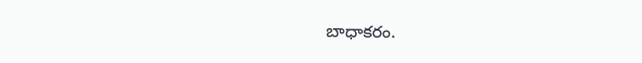బాధాకరం.